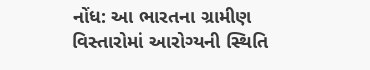નોંધ: આ ભારતના ગ્રામીણ વિસ્તારોમાં આરોગ્યની સ્થિતિ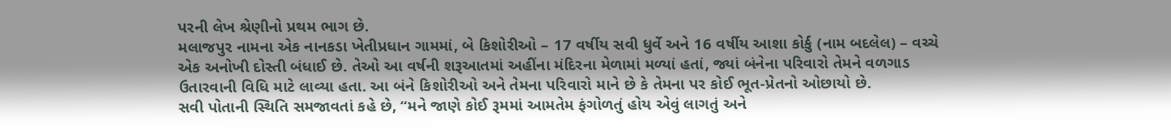પરની લેખ શ્રેણીનો પ્રથમ ભાગ છે.
મલાજપુર નામના એક નાનકડા ખેતીપ્રધાન ગામમાં, બે કિશોરીઓ – 17 વર્ષીય સવી ધુર્વે અને 16 વર્ષીય આશા કોર્કુ (નામ બદલેલ) – વચ્ચે એક અનોખી દોસ્તી બંધાઈ છે. તેઓ આ વર્ષની શરૂઆતમાં અહીંના મંદિરના મેળામાં મળ્યાં હતાં, જ્યાં બંનેના પરિવારો તેમને વળગાડ ઉતારવાની વિધિ માટે લાવ્યા હતા. આ બંને કિશોરીઓ અને તેમના પરિવારો માને છે કે તેમના પર કોઈ ભૂત-પ્રેતનો ઓછાયો છે.
સવી પોતાની સ્થિતિ સમજાવતાં કહે છે, “મને જાણે કોઈ રૂમમાં આમતેમ ફંગોળતું હોય એવું લાગતું અને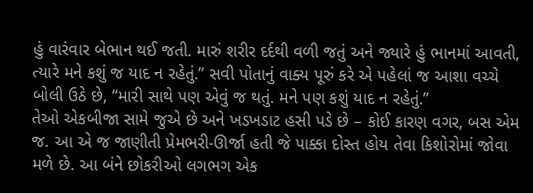હું વારંવાર બેભાન થઈ જતી. મારું શરીર દર્દથી વળી જતું અને જ્યારે હું ભાનમાં આવતી, ત્યારે મને કશું જ યાદ ન રહેતું.” સવી પોતાનું વાક્ય પૂરું કરે એ પહેલાં જ આશા વચ્ચે બોલી ઉઠે છે, “મારી સાથે પણ એવું જ થતું. મને પણ કશું યાદ ન રહેતું.”
તેઓ એકબીજા સામે જુએ છે અને ખડખડાટ હસી પડે છે – કોઈ કારણ વગર, બસ એમ જ. આ એ જ જાણીતી પ્રેમભરી-ઊર્જા હતી જે પાક્કા દોસ્ત હોય તેવા કિશોરોમાં જોવા મળે છે. આ બંને છોકરીઓ લગભગ એક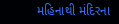મહિનાથી મંદિરના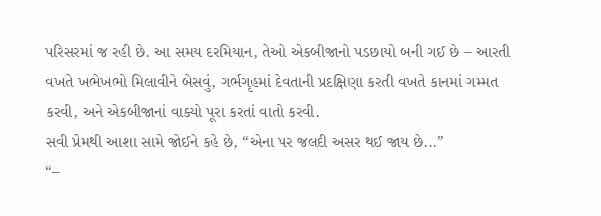પરિસરમાં જ રહી છે. આ સમય દરમિયાન, તેઓ એકબીજાનો પડછાયો બની ગઈ છે – આરતી વખતે ખભેખભો મિલાવીને બેસવું, ગર્ભગૃહમાં દેવતાની પ્રદક્ષિણા કરતી વખતે કાનમાં ગમ્મત કરવી, અને એકબીજાનાં વાક્યો પૂરા કરતાં વાતો કરવી.
સવી પ્રેમથી આશા સામે જોઈને કહે છે, “એના પર જલદી અસર થઈ જાય છે...”
“–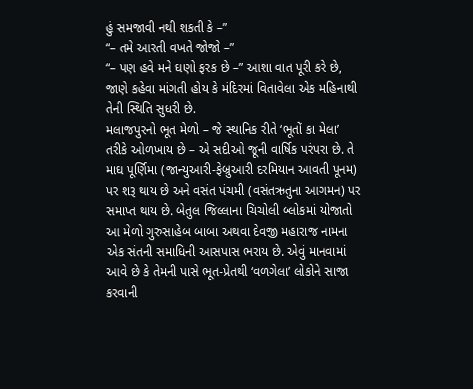હું સમજાવી નથી શકતી કે –”
“– તમે આરતી વખતે જોજો –”
“– પણ હવે મને ઘણો ફરક છે –” આશા વાત પૂરી કરે છે, જાણે કહેવા માંગતી હોય કે મંદિરમાં વિતાવેલા એક મહિનાથી તેની સ્થિતિ સુધરી છે.
મલાજપુરનો ભૂત મેળો – જે સ્થાનિક રીતે ‘ભૂતોં કા મેલા’ તરીકે ઓળખાય છે – એ સદીઓ જૂની વાર્ષિક પરંપરા છે. તે માઘ પૂર્ણિમા (જાન્યુઆરી-ફેબ્રુઆરી દરમિયાન આવતી પૂનમ) પર શરૂ થાય છે અને વસંત પંચમી (વસંતઋતુના આગમન) પર સમાપ્ત થાય છે. બેતુલ જિલ્લાના ચિચોલી બ્લોકમાં યોજાતો આ મેળો ગુરુસાહેબ બાબા અથવા દેવજી મહારાજ નામના એક સંતની સમાધિની આસપાસ ભરાય છે. એવું માનવામાં આવે છે કે તેમની પાસે ભૂત-પ્રેતથી ‘વળગેલા’ લોકોને સાજા કરવાની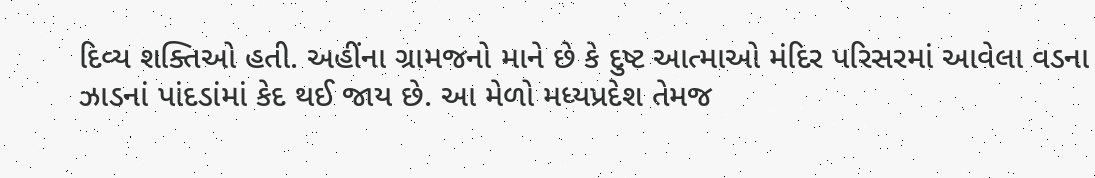દિવ્ય શક્તિઓ હતી. અહીંના ગ્રામજનો માને છે કે દુષ્ટ આત્માઓ મંદિર પરિસરમાં આવેલા વડના ઝાડનાં પાંદડાંમાં કેદ થઈ જાય છે. આ મેળો મધ્યપ્રદેશ તેમજ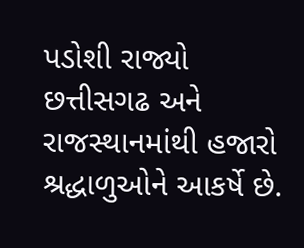પડોશી રાજ્યો છત્તીસગઢ અને રાજસ્થાનમાંથી હજારો શ્રદ્ધાળુઓને આકર્ષે છે.